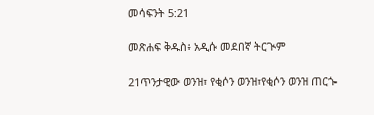መሳፍንት 5:21

መጽሐፍ ቅዱስ፥ አዲሱ መደበኛ ትርጒም

21ጥንታዊው ወንዝ፣ የቂሶን ወንዝ፣የቂሶን ወንዝ ጠርጐ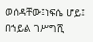ወሰዳቸው፤ነፍሴ ሆይ፤ በኀይል ገሥግሺ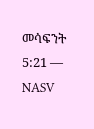መሳፍንት 5:21 — NASV